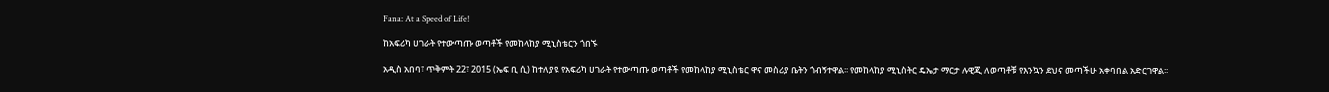Fana: At a Speed of Life!

ከአፍሪካ ሀገራት የተውጣጡ ወጣቶች የመከላከያ ሚኒስቴርን ጎበኙ

አዲስ አበባ፣ ጥቅምት 22፣ 2015 (ኤፍ ቢ ሲ) ከተለያዩ የአፍሪካ ሀገራት የተውጣጡ ወጣቶች የመከላከያ ሚኒስቴር ዋና መስሪያ ቤትን ጎብኝተዋል፡፡ የመከላከያ ሚኒስትር ዴኤታ ማርታ ሉዊጂ ለወጣቶቹ የእንኳን ደህና መጣችሁ አቀባበል አድርገዋል፡፡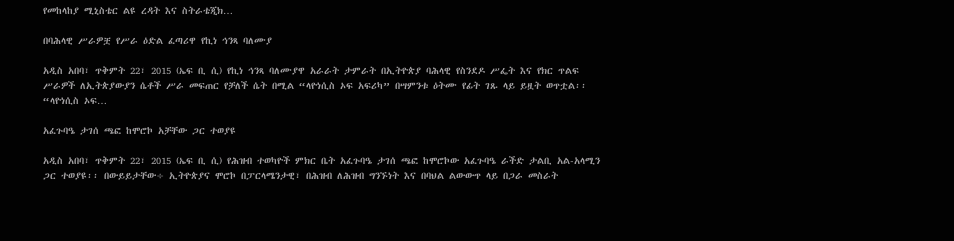የመከላከያ ሚኒስቴር ልዩ ረዳት እና ስትራቴጂክ…

በባሕላዊ ሥራዎቿ የሥራ ዕድል ፈጣሪዋ የኪነ ኅንጻ ባለሙያ

አዲስ አበባ፣ ጥቅምት 22፣ 2015 (ኤፍ ቢ ሲ) የኪነ ኅንጻ ባለሙያዋ አራራት ታምራት በኢትዮጵያ ባሕላዊ የስንደዶ ሥፌት እና የክር ጥልፍ ሥራዎች ለኢትጵያውያን ሴቶች ሥራ መፍጠር የቻለች ሴት በሚል “ላዮነሲስ ኦፍ አፍሪካ” በሣምንቱ ዕትሙ የፊት ገጹ ላይ ይዟት ወጥቷል፡፡ “ላዮነሲስ ኦፍ…

አፈጉባዔ ታገሰ ጫፎ ከሞሮኮ አቻቸው ጋር ተወያዩ

አዲስ አበባ፣ ጥቅምት 22፣ 2015 (ኤፍ ቢ ሲ) የሕዝብ ተወካዮች ምክር ቤት አፈጉባዔ ታገሰ ጫፎ ከሞሮኮው አፈጉባዔ ራችድ ታልቢ አል-አላሚን ጋር ተወያዩ፡፡ በውይይታቸው÷ ኢትዮጵያና ሞሮኮ በፓርላሜንታዊ፣ በሕዝብ ለሕዝብ ግንኙነት እና በባህል ልውውጥ ላይ በጋራ መስራት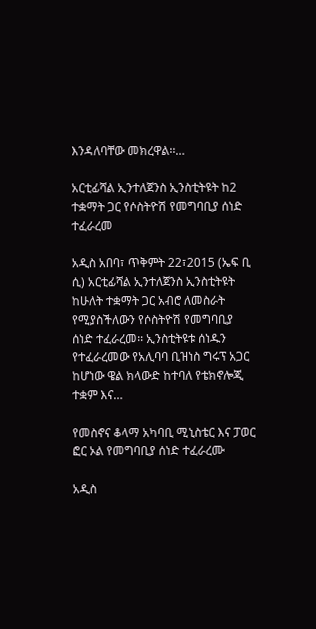እንዳለባቸው መክረዋል፡፡…

አርቲፊሻል ኢንተለጀንስ ኢንስቲትዩት ከ2 ተቋማት ጋር የሶስትዮሽ የመግባቢያ ሰነድ ተፈራረመ

አዲስ አበባ፣ ጥቅምት 22፣2015 (ኤፍ ቢ ሲ) አርቲፊሻል ኢንተለጀንስ ኢንስቲትዩት ከሁለት ተቋማት ጋር አብሮ ለመስራት የሚያስችለውን የሶስትዮሽ የመግባቢያ ሰነድ ተፈራረመ፡፡ ኢንስቲትዩቱ ሰነዱን የተፈራረመው የአሊባባ ቢዝነስ ግሩፕ አጋር ከሆነው ዌል ክላውድ ከተባለ የቴክኖሎጂ ተቋም እና…

የመስኖና ቆላማ አካባቢ ሚኒስቴር እና ፓወር ፎር ኦል የመግባቢያ ሰነድ ተፈራረሙ

አዲስ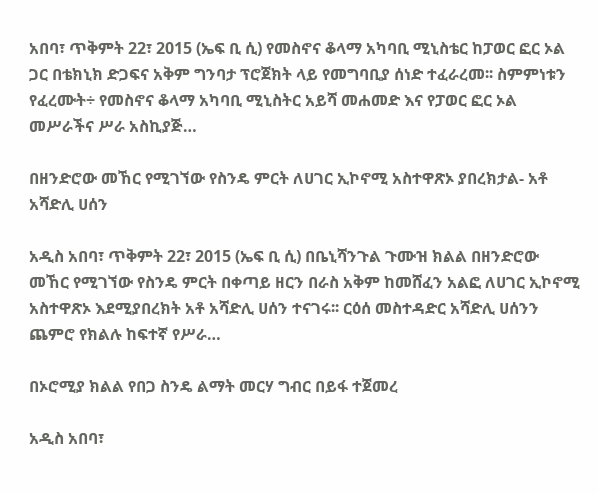አበባ፣ ጥቅምት 22፣ 2015 (ኤፍ ቢ ሲ) የመስኖና ቆላማ አካባቢ ሚኒስቴር ከፓወር ፎር ኦል ጋር በቴክኒክ ድጋፍና አቅም ግንባታ ፕሮጀክት ላይ የመግባቢያ ሰነድ ተፈራረመ፡፡ ስምምነቱን የፈረሙት÷ የመስኖና ቆላማ አካባቢ ሚኒስትር አይሻ መሐመድ እና የፓወር ፎር ኦል መሥራችና ሥራ አስኪያጅ…

በዘንድሮው መኸር የሚገኘው የስንዴ ምርት ለሀገር ኢኮኖሚ አስተዋጽኦ ያበረክታል- አቶ አሻድሊ ሀሰን

አዲስ አበባ፣ ጥቅምት 22፣ 2015 (ኤፍ ቢ ሲ) በቤኒሻንጉል ጉሙዝ ክልል በዘንድሮው መኸር የሚገኘው የስንዴ ምርት በቀጣይ ዘርን በራስ አቅም ከመሸፈን አልፎ ለሀገር ኢኮኖሚ አስተዋጽኦ እደሚያበረክት አቶ አሻድሊ ሀሰን ተናገሩ፡፡ ርዕሰ መስተዳድር አሻድሊ ሀሰንን ጨምሮ የክልሉ ከፍተኛ የሥራ…

በኦሮሚያ ክልል የበጋ ስንዴ ልማት መርሃ ግብር በይፋ ተጀመረ

አዲስ አበባ፣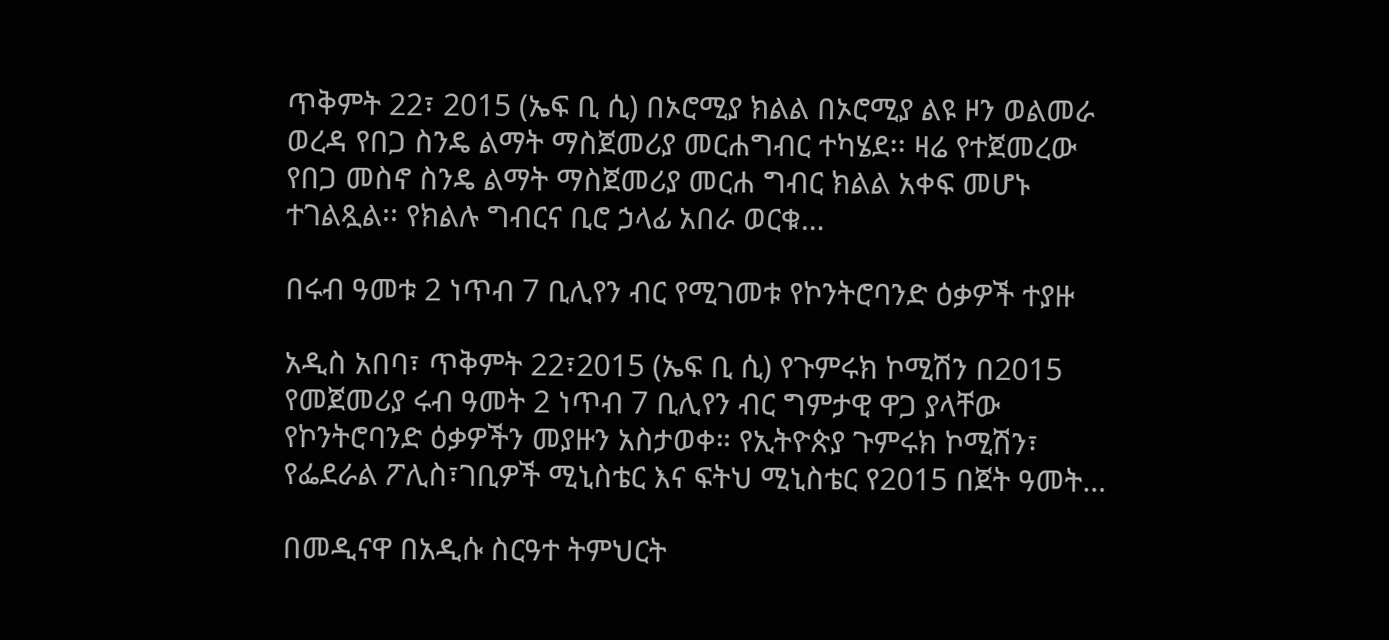ጥቅምት 22፣ 2015 (ኤፍ ቢ ሲ) በኦሮሚያ ክልል በኦሮሚያ ልዩ ዞን ወልመራ ወረዳ የበጋ ስንዴ ልማት ማስጀመሪያ መርሐግብር ተካሄደ፡፡ ዛሬ የተጀመረው የበጋ መስኖ ስንዴ ልማት ማስጀመሪያ መርሐ ግብር ክልል አቀፍ መሆኑ ተገልጿል፡፡ የክልሉ ግብርና ቢሮ ኃላፊ አበራ ወርቁ…

በሩብ ዓመቱ 2 ነጥብ 7 ቢሊየን ብር የሚገመቱ የኮንትሮባንድ ዕቃዎች ተያዙ

አዲስ አበባ፣ ጥቅምት 22፣2015 (ኤፍ ቢ ሲ) የጉምሩክ ኮሚሽን በ2015 የመጀመሪያ ሩብ ዓመት 2 ነጥብ 7 ቢሊየን ብር ግምታዊ ዋጋ ያላቸው የኮንትሮባንድ ዕቃዎችን መያዙን አስታወቀ። የኢትዮጵያ ጉምሩክ ኮሚሽን፣ የፌደራል ፖሊስ፣ገቢዎች ሚኒስቴር እና ፍትህ ሚኒስቴር የ2015 በጀት ዓመት…

በመዲናዋ በአዲሱ ስርዓተ ትምህርት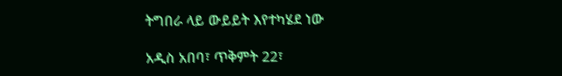ትግበራ ላይ ውይይት እየተካሄደ ነው

አዲስ አበባ፣ ጥቅምት 22፣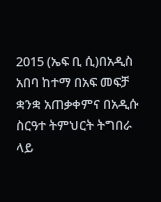2015 (ኤፍ ቢ ሲ)በአዲስ አበባ ከተማ በአፍ መፍቻ ቋንቋ አጠቃቀምና በአዲሱ ስርዓተ ትምህርት ትግበራ ላይ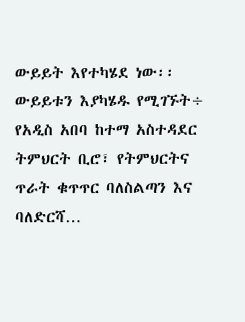ውይይት እየተካሄደ ነው፡፡ ውይይቱን እያካሄዱ የሚገኙት÷ የአዲስ አበባ ከተማ አስተዳደር ትምህርት ቢሮ፣ የትምህርትና ጥራት ቁጥጥር ባለስልጣን እና ባለድርሻ…